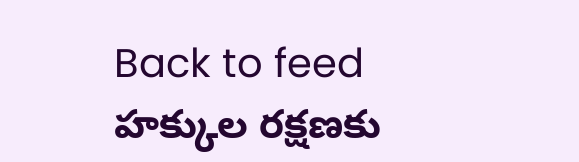Back to feed
హక్కుల రక్షణకు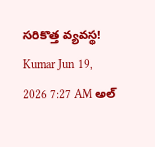సరికొత్త వ్యవస్థ!
Kumar Jun 19, 2026 7:27 AM అల్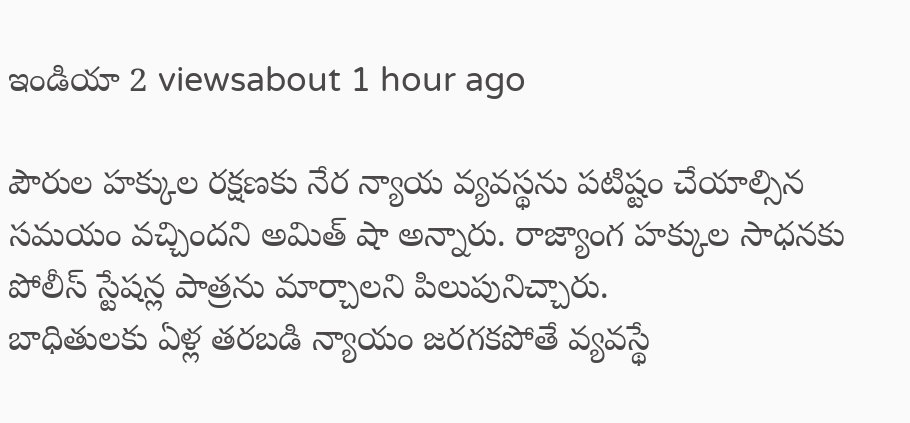ఇండియా 2 viewsabout 1 hour ago

పౌరుల హక్కుల రక్షణకు నేర న్యాయ వ్యవస్థను పటిష్టం చేయాల్సిన సమయం వచ్చిందని అమిత్ షా అన్నారు. రాజ్యాంగ హక్కుల సాధనకు పోలీస్ స్టేషన్ల పాత్రను మార్చాలని పిలుపునిచ్చారు.
బాధితులకు ఏళ్ల తరబడి న్యాయం జరగకపోతే వ్యవస్థే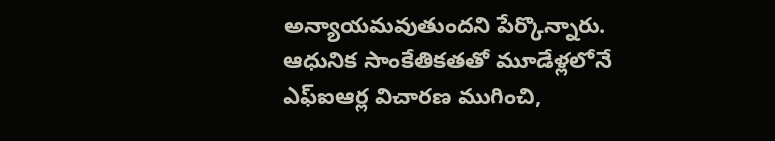అన్యాయమవుతుందని పేర్కొన్నారు. ఆధునిక సాంకేతికతతో మూడేళ్లలోనే ఎఫ్ఐఆర్ల విచారణ ముగించి,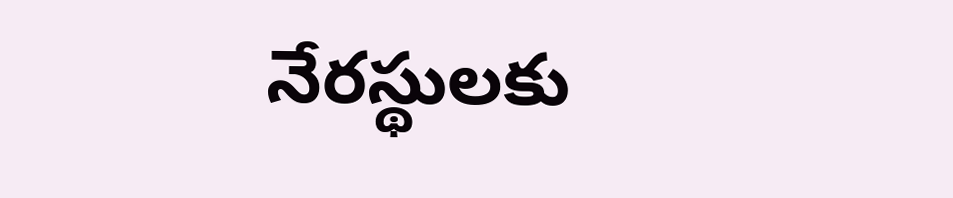నేరస్థులకు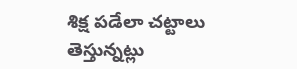శిక్ష పడేలా చట్టాలు తెస్తున్నట్లు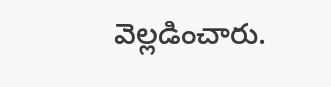వెల్లడించారు.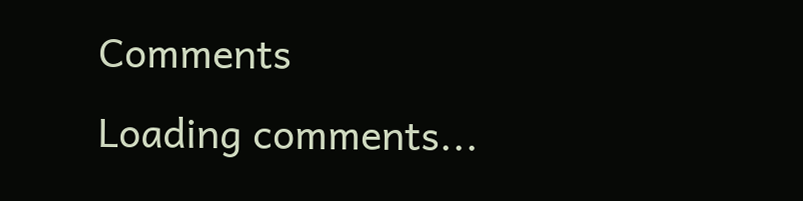Comments
Loading comments...